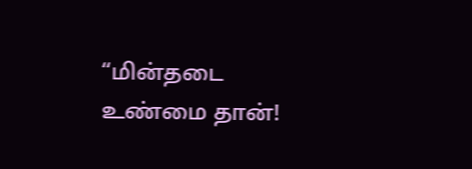“மின்தடை உண்மை தான்!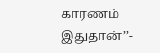காரணம் இதுதான்’’-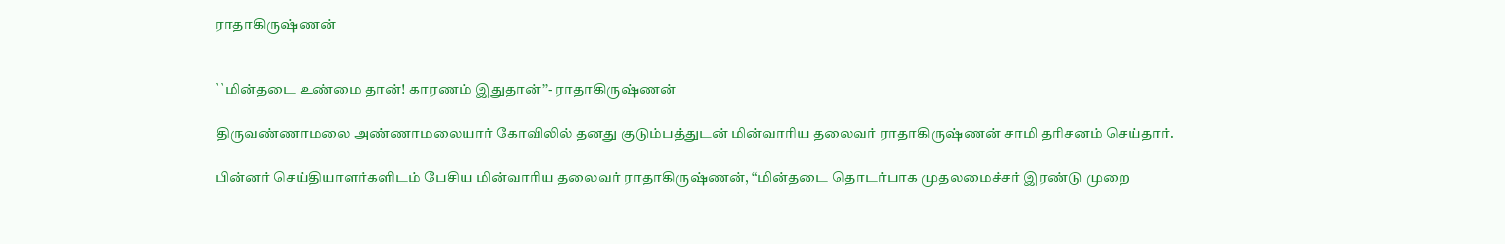ராதாகிருஷ்ணன்


``மின்தடை உண்மை தான்! காரணம் இதுதான்’’- ராதாகிருஷ்ணன்

திருவண்ணாமலை அண்ணாமலையார் கோவிலில் தனது குடும்பத்துடன் மின்வாரிய தலைவர் ராதாகிருஷ்ணன் சாமி தரிசனம் செய்தார்.

பின்னர் செய்தியாளர்களிடம் பேசிய மின்வாரிய தலைவர் ராதாகிருஷ்ணன், “மின்தடை தொடர்பாக முதலமைச்சர் இரண்டு முறை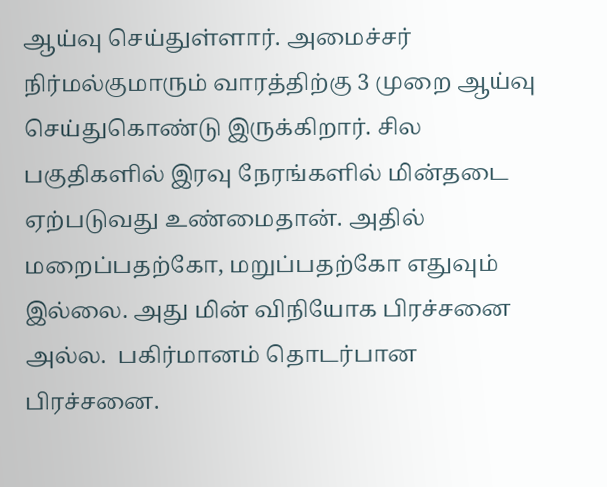ஆய்வு செய்துள்ளார். அமைச்சர் நிர்மல்குமாரும் வாரத்திற்கு 3 முறை ஆய்வு செய்துகொண்டு இருக்கிறார். சில பகுதிகளில் இரவு நேரங்களில் மின்தடை ஏற்படுவது உண்மைதான். அதில் மறைப்பதற்கோ, மறுப்பதற்கோ எதுவும் இல்லை. அது மின் விநியோக பிரச்சனை அல்ல.  பகிர்மானம் தொடர்பான பிரச்சனை.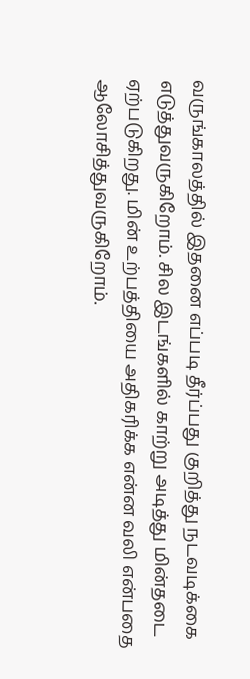வருங்காலத்தில் இதனை எப்படி தீர்ப்பது குறித்து நடவடிக்கை எடுத்துவருகிறோம். சில இடங்களில் காற்று அடித்து மின்தடை ஏற்படுகிறது. மின் உற்பத்தியை அதிகரிக்க என்ன வலி என்பதை ஆலோசித்துவருகிறோம்.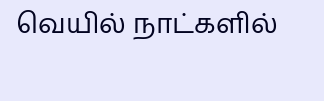வெயில் நாட்களில்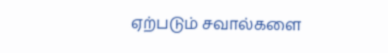ஏற்படும் சவால்களை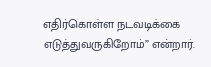எதிர்கொள்ள நடவடிக்கை எடுத்துவருகிறோம்” என்றார்.